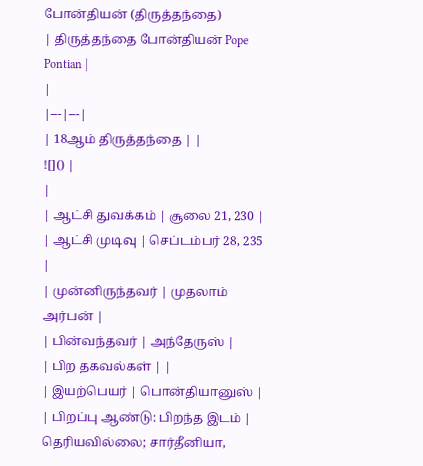போன்தியன் (திருத்தந்தை)
| திருத்தந்தை போன்தியன் Pope Pontian |
|
|---|---|
| 18ஆம் திருத்தந்தை | |
![]() |
|
| ஆட்சி துவக்கம் | சூலை 21, 230 |
| ஆட்சி முடிவு | செப்டம்பர் 28, 235 |
| முன்னிருந்தவர் | முதலாம் அர்பன் |
| பின்வந்தவர் | அந்தேருஸ் |
| பிற தகவல்கள் | |
| இயற்பெயர் | பொன்தியானுஸ் |
| பிறப்பு ஆண்டு: பிறந்த இடம் | தெரியவில்லை; சார்தீனியா,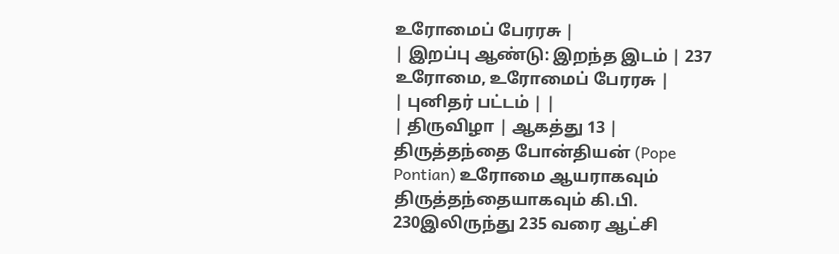உரோமைப் பேரரசு |
| இறப்பு ஆண்டு: இறந்த இடம் | 237 உரோமை, உரோமைப் பேரரசு |
| புனிதர் பட்டம் | |
| திருவிழா | ஆகத்து 13 |
திருத்தந்தை போன்தியன் (Pope Pontian) உரோமை ஆயராகவும் திருத்தந்தையாகவும் கி.பி. 230இலிருந்து 235 வரை ஆட்சி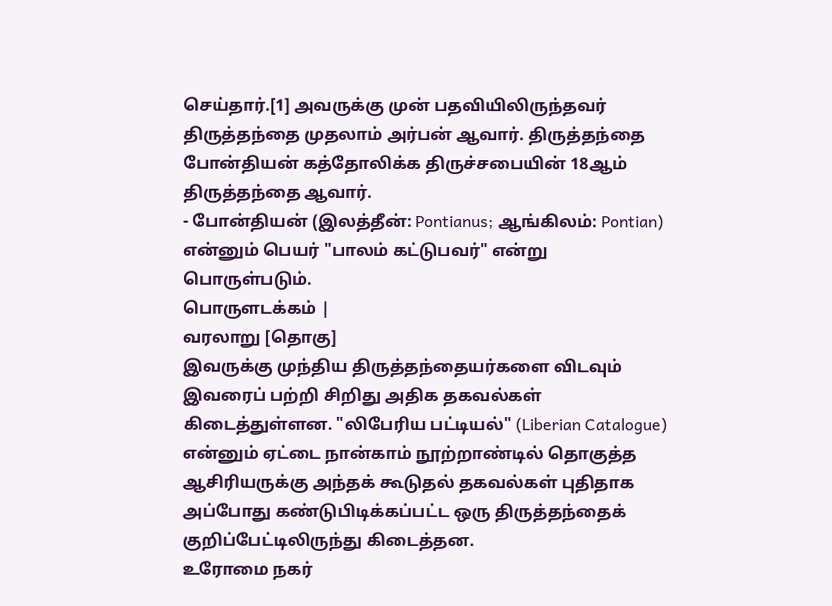செய்தார்.[1] அவருக்கு முன் பதவியிலிருந்தவர் திருத்தந்தை முதலாம் அர்பன் ஆவார். திருத்தந்தை போன்தியன் கத்தோலிக்க திருச்சபையின் 18ஆம் திருத்தந்தை ஆவார்.
- போன்தியன் (இலத்தீன்: Pontianus; ஆங்கிலம்: Pontian) என்னும் பெயர் "பாலம் கட்டுபவர்" என்று பொருள்படும்.
பொருளடக்கம் |
வரலாறு [தொகு]
இவருக்கு முந்திய திருத்தந்தையர்களை விடவும் இவரைப் பற்றி சிறிது அதிக தகவல்கள் கிடைத்துள்ளன. "லிபேரிய பட்டியல்" (Liberian Catalogue) என்னும் ஏட்டை நான்காம் நூற்றாண்டில் தொகுத்த ஆசிரியருக்கு அந்தக் கூடுதல் தகவல்கள் புதிதாக அப்போது கண்டுபிடிக்கப்பட்ட ஒரு திருத்தந்தைக் குறிப்பேட்டிலிருந்து கிடைத்தன.
உரோமை நகர்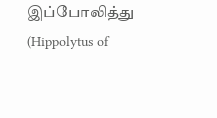இப்போலித்து (Hippolytus of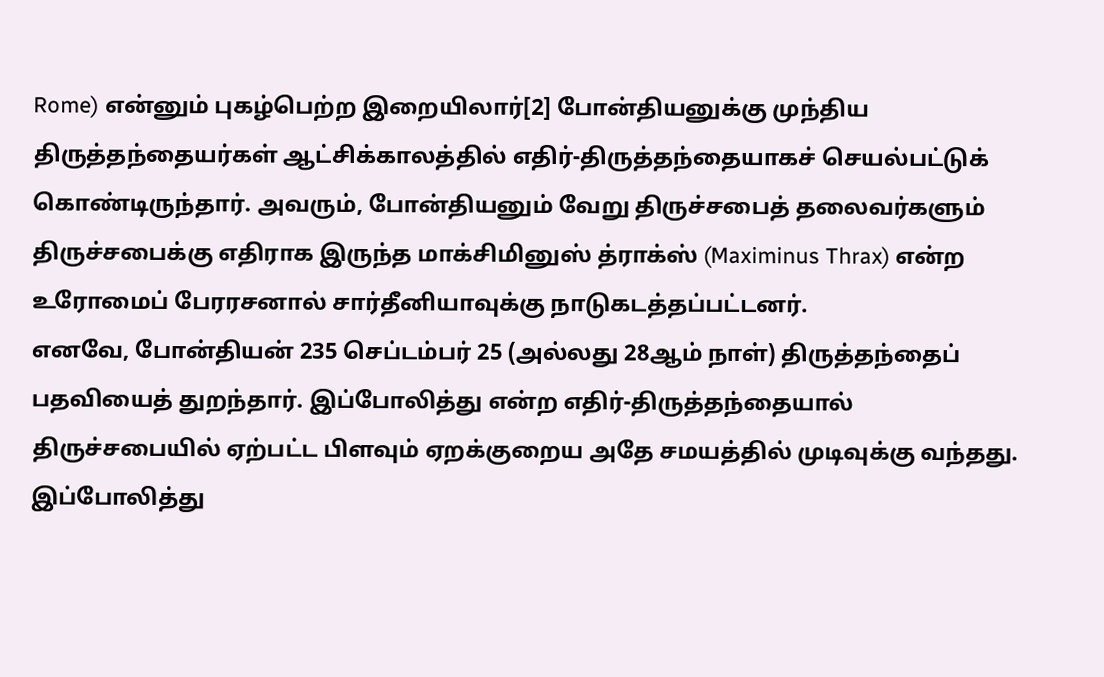Rome) என்னும் புகழ்பெற்ற இறையிலார்[2] போன்தியனுக்கு முந்திய திருத்தந்தையர்கள் ஆட்சிக்காலத்தில் எதிர்-திருத்தந்தையாகச் செயல்பட்டுக் கொண்டிருந்தார். அவரும், போன்தியனும் வேறு திருச்சபைத் தலைவர்களும் திருச்சபைக்கு எதிராக இருந்த மாக்சிமினுஸ் த்ராக்ஸ் (Maximinus Thrax) என்ற உரோமைப் பேரரசனால் சார்தீனியாவுக்கு நாடுகடத்தப்பட்டனர்.
எனவே, போன்தியன் 235 செப்டம்பர் 25 (அல்லது 28ஆம் நாள்) திருத்தந்தைப் பதவியைத் துறந்தார். இப்போலித்து என்ற எதிர்-திருத்தந்தையால் திருச்சபையில் ஏற்பட்ட பிளவும் ஏறக்குறைய அதே சமயத்தில் முடிவுக்கு வந்தது. இப்போலித்து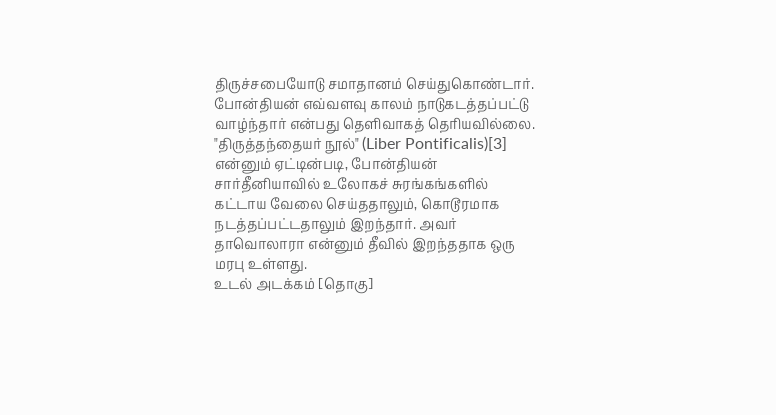திருச்சபையோடு சமாதானம் செய்துகொண்டார்.
போன்தியன் எவ்வளவு காலம் நாடுகடத்தப்பட்டு வாழ்ந்தார் என்பது தெளிவாகத் தெரியவில்லை. "திருத்தந்தையர் நூல்" (Liber Pontificalis)[3] என்னும் ஏட்டின்படி, போன்தியன் சார்தீனியாவில் உலோகச் சுரங்கங்களில் கட்டாய வேலை செய்ததாலும், கொடூரமாக நடத்தப்பட்டதாலும் இறந்தார். அவர் தாவொலாரா என்னும் தீவில் இறந்ததாக ஒரு மரபு உள்ளது.
உடல் அடக்கம் [தொகு]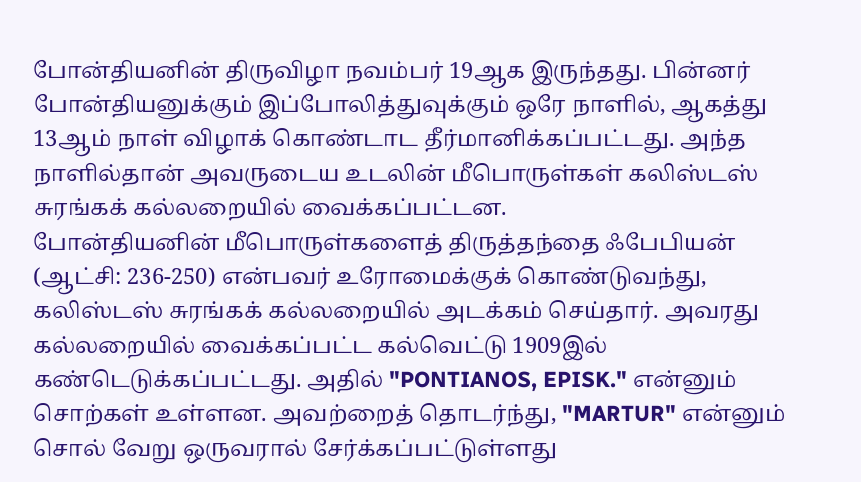போன்தியனின் திருவிழா நவம்பர் 19ஆக இருந்தது. பின்னர் போன்தியனுக்கும் இப்போலித்துவுக்கும் ஒரே நாளில், ஆகத்து 13ஆம் நாள் விழாக் கொண்டாட தீர்மானிக்கப்பட்டது. அந்த நாளில்தான் அவருடைய உடலின் மீபொருள்கள் கலிஸ்டஸ் சுரங்கக் கல்லறையில் வைக்கப்பட்டன.
போன்தியனின் மீபொருள்களைத் திருத்தந்தை ஃபேபியன் (ஆட்சி: 236-250) என்பவர் உரோமைக்குக் கொண்டுவந்து, கலிஸ்டஸ் சுரங்கக் கல்லறையில் அடக்கம் செய்தார். அவரது கல்லறையில் வைக்கப்பட்ட கல்வெட்டு 1909இல் கண்டெடுக்கப்பட்டது. அதில் "PONTIANOS, EPISK." என்னும் சொற்கள் உள்ளன. அவற்றைத் தொடர்ந்து, "MARTUR" என்னும் சொல் வேறு ஒருவரால் சேர்க்கப்பட்டுள்ளது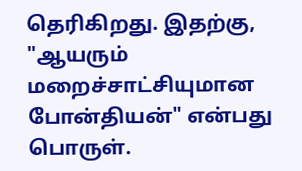தெரிகிறது. இதற்கு, "ஆயரும் மறைச்சாட்சியுமான போன்தியன்" என்பது பொருள்.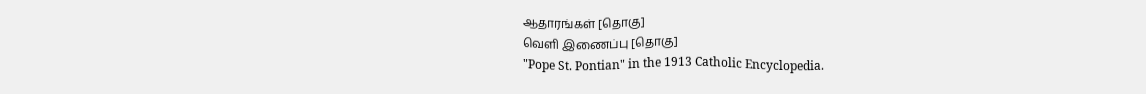ஆதாரங்கள் [தொகு]
வெளி இணைப்பு [தொகு]
"Pope St. Pontian" in the 1913 Catholic Encyclopedia.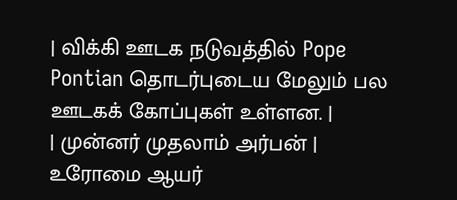| விக்கி ஊடக நடுவத்தில் Pope Pontian தொடர்புடைய மேலும் பல ஊடகக் கோப்புகள் உள்ளன. |
| முன்னர் முதலாம் அர்பன் |
உரோமை ஆயர்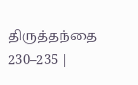திருத்தந்தை 230–235 |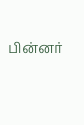பின்னர்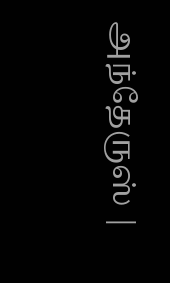அந்தேருஸ் |